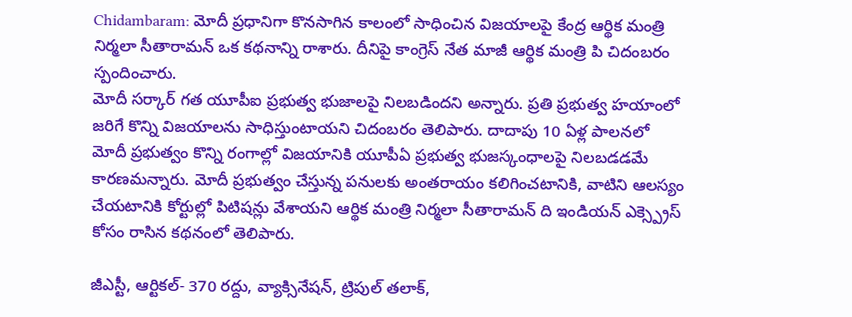Chidambaram: మోదీ ప్రధానిగా కొనసాగిన కాలంలో సాధించిన విజయాలపై కేంద్ర ఆర్థిక మంత్రి నిర్మలా సీతారామన్ ఒక కథనాన్ని రాశారు. దీనిపై కాంగ్రెస్ నేత మాజీ ఆర్థిక మంత్రి పి చిదంబరం స్పందించారు.
మోదీ సర్కార్ గత యూపీఐ ప్రభుత్వ భుజాలపై నిలబడిందని అన్నారు. ప్రతి ప్రభుత్వ హయాంలో జరిగే కొన్ని విజయాలను సాధిస్తుంటాయని చిదంబరం తెలిపారు. దాదాపు 10 ఏళ్ల పాలనలో మోదీ ప్రభుత్వం కొన్ని రంగాల్లో విజయానికి యూపీఏ ప్రభుత్వ భుజస్కంధాలపై నిలబడడమే కారణమన్నారు. మోదీ ప్రభుత్వం చేస్తున్న పనులకు అంతరాయం కలిగించటానికి, వాటిని ఆలస్యం చేయటానికి కోర్టుల్లో పిటిషన్లు వేశాయని ఆర్థిక మంత్రి నిర్మలా సీతారామన్ ది ఇండియన్ ఎక్స్ప్రెస్ కోసం రాసిన కథనంలో తెలిపారు.

జీఎస్టీ, ఆర్టికల్- 370 రద్దు, వ్యాక్సినేషన్, ట్రిపుల్ తలాక్,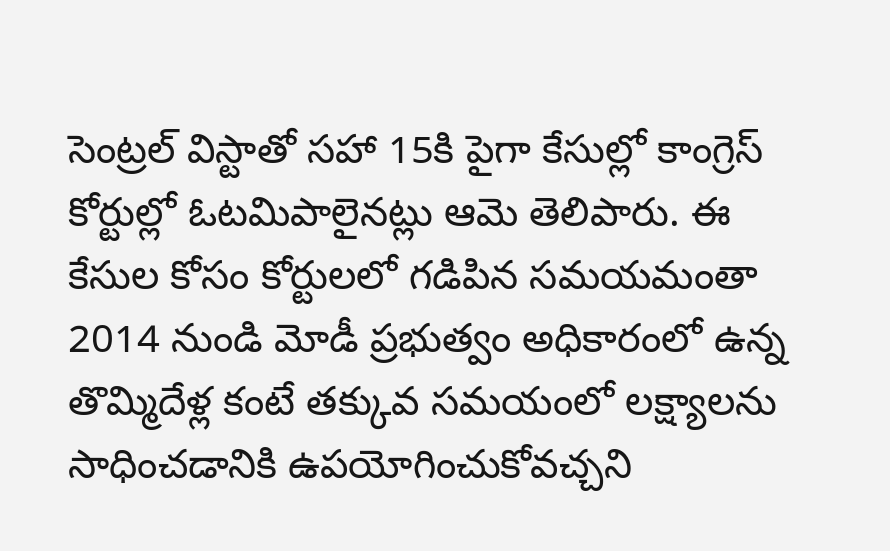సెంట్రల్ విస్టాతో సహా 15కి పైగా కేసుల్లో కాంగ్రెస్ కోర్టుల్లో ఓటమిపాలైనట్లు ఆమె తెలిపారు. ఈ కేసుల కోసం కోర్టులలో గడిపిన సమయమంతా 2014 నుండి మోడీ ప్రభుత్వం అధికారంలో ఉన్న తొమ్మిదేళ్ల కంటే తక్కువ సమయంలో లక్ష్యాలను సాధించడానికి ఉపయోగించుకోవచ్చని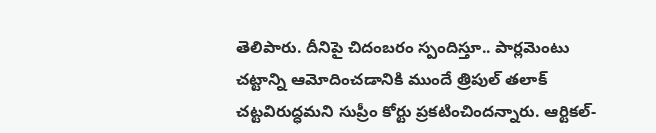తెలిపారు. దీనిపై చిదంబరం స్పందిస్తూ.. పార్లమెంటు చట్టాన్ని ఆమోదించడానికి ముందే త్రిపుల్ తలాక్ చట్టవిరుద్ధమని సుప్రీం కోర్టు ప్రకటించిందన్నారు. ఆర్టికల్-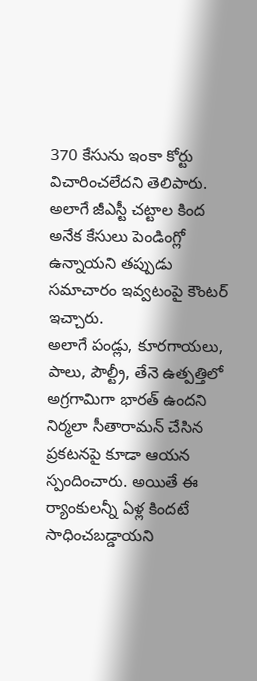370 కేసును ఇంకా కోర్టు విచారించలేదని తెలిపారు. అలాగే జీఎస్టీ చట్టాల కింద అనేక కేసులు పెండింగ్లో ఉన్నాయని తప్పుడు సమాచారం ఇవ్వటంపై కౌంటర్ ఇచ్చారు.
అలాగే పండ్లు, కూరగాయలు, పాలు, పౌల్ట్రీ, తేనె ఉత్పత్తిలో అగ్రగామిగా భారత్ ఉందని నిర్మలా సీతారామన్ చేసిన ప్రకటనపై కూడా ఆయన స్పందించారు. అయితే ఈ ర్యాంకులన్నీ ఏళ్ల కిందటే సాధించబడ్డాయని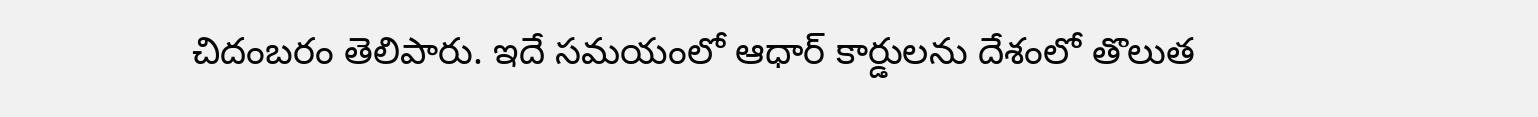చిదంబరం తెలిపారు. ఇదే సమయంలో ఆధార్ కార్డులను దేశంలో తొలుత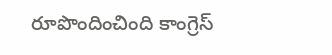రూపొందించింది కాంగ్రెస్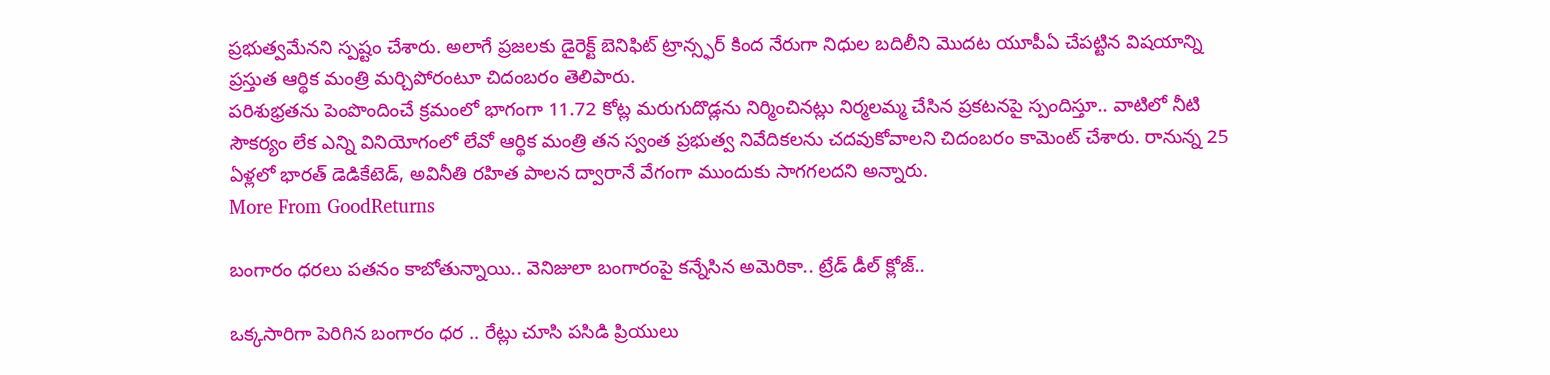ప్రభుత్వమేనని స్పష్టం చేశారు. అలాగే ప్రజలకు డైరెక్ట్ బెనిఫిట్ ట్రాన్స్ఫర్ కింద నేరుగా నిధుల బదిలీని మెుదట యూపీఏ చేపట్టిన విషయాన్ని ప్రస్తుత ఆర్థిక మంత్రి మర్చిపోరంటూ చిదంబరం తెలిపారు.
పరిశుభ్రతను పెంపొందించే క్రమంలో భాగంగా 11.72 కోట్ల మరుగుదొడ్లను నిర్మించినట్లు నిర్మలమ్మ చేసిన ప్రకటనపై స్పందిస్తూ.. వాటిలో నీటి సౌకర్యం లేక ఎన్ని వినియోగంలో లేవో ఆర్థిక మంత్రి తన స్వంత ప్రభుత్వ నివేదికలను చదవుకోవాలని చిదంబరం కామెంట్ చేశారు. రానున్న 25 ఏళ్లలో భారత్ డెడికేటెడ్, అవినీతి రహిత పాలన ద్వారానే వేగంగా ముందుకు సాగగలదని అన్నారు.
More From GoodReturns

బంగారం ధరలు పతనం కాబోతున్నాయి.. వెనిజులా బంగారంపై కన్నేసిన అమెరికా.. ట్రేడ్ డీల్ క్లోజ్..

ఒక్కసారిగా పెరిగిన బంగారం ధర .. రేట్లు చూసి పసిడి ప్రియులు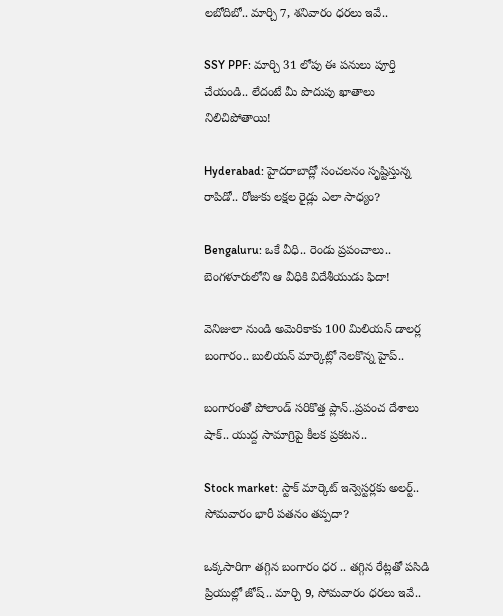లబోదిబో.. మార్చి 7, శనివారం ధరలు ఇవే..

SSY PPF: మార్చి 31 లోపు ఈ పనులు పూర్తి చేయండి.. లేదంటే మీ పొదుపు ఖాతాలు నిలిచిపోతాయి!

Hyderabad: హైదరాబాద్లో సంచలనం సృష్టిస్తున్న రాపిడో.. రోజుకు లక్షల రైడ్లు ఎలా సాధ్యం?

Bengaluru: ఒకే వీధి.. రెండు ప్రపంచాలు.. బెంగళూరులోని ఆ వీధికి విదేశీయుడు ఫిదా!

వెనిజులా నుండి అమెరికాకు 100 మిలియన్ డాలర్ల బంగారం.. బులియన్ మార్కెట్లో నెలకొన్న హైప్..

బంగారంతో పోలాండ్ సరికొత్త ప్లాన్..ప్రపంచ దేశాలు షాక్.. యుద్ద సామాగ్రిపై కీలక ప్రకటన..

Stock market: స్టాక్ మార్కెట్ ఇన్వెస్టర్లకు అలర్ట్.. సోమవారం భారీ పతనం తప్పదా?

ఒక్కసారిగా తగ్గిన బంగారం ధర .. తగ్గిన రేట్లతో పసిడి ప్రియుల్లో జోష్.. మార్చి 9, సోమవారం ధరలు ఇవే..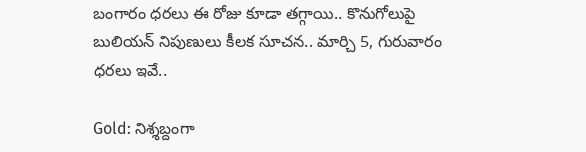బంగారం ధరలు ఈ రోజు కూడా తగ్గాయి.. కొనుగోలుపై బులియన్ నిపుణులు కీలక సూచన.. మార్చి 5, గురువారం ధరలు ఇవే..

Gold: నిశ్శబ్దంగా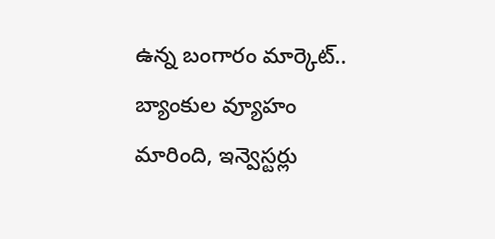ఉన్న బంగారం మార్కెట్.. బ్యాంకుల వ్యూహం మారింది, ఇన్వెస్టర్లు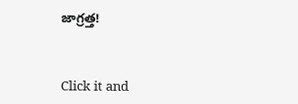జాగ్రత్త!



Click it and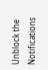Unblock the Notifications